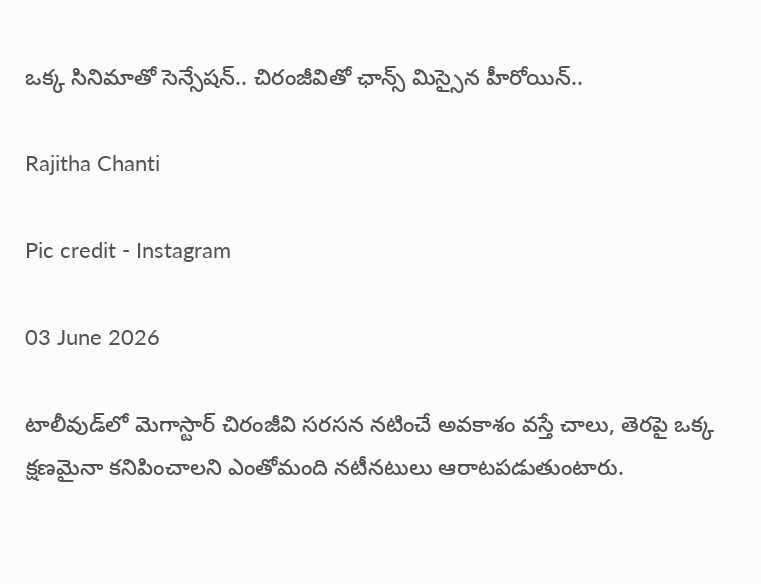ఒక్క సినిమాతో సెన్సేషన్.. చిరంజీవితో ఛాన్స్ మిస్సైన హీరోయిన్..

Rajitha Chanti

Pic credit - Instagram

03 June 2026

టాలీవుడ్‌లో మెగాస్టార్ చిరంజీవి సరసన నటించే అవకాశం వస్తే చాలు, తెరపై ఒక్క క్షణమైనా కనిపించాలని ఎంతోమంది నటీనటులు ఆరాటపడుతుంటారు.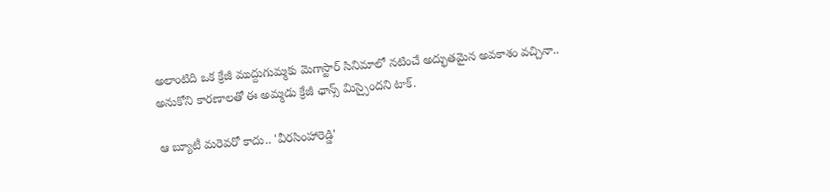అలాంటిది ఒక క్రేజీ ముద్దుగుమ్మకు మెగాస్టార్ సినిమాలో నటించే అద్భుతమైన అవకాశం వచ్చినా.. అనుకోని కారణాలతో ఈ అమ్మడు క్రేజీ ఛాన్స్ మిస్సైందని టాక్.

ఆ బ్యూటీ మరెవరో కాదు.. 'వీరసింహారెడ్డి'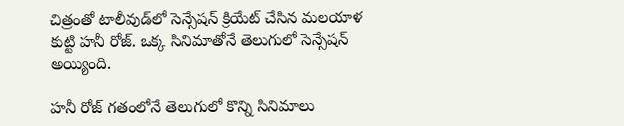చిత్రంతో టాలీవుడ్‌లో సెన్సేషన్ క్రియేట్ చేసిన మలయాళ కుట్టి హనీ రోజ్. ఒక్క సినిమాతోనే తెలుగులో సెన్సేషన్ అయ్యింది.

హనీ రోజ్ గతంలోనే తెలుగులో కొన్ని సినిమాలు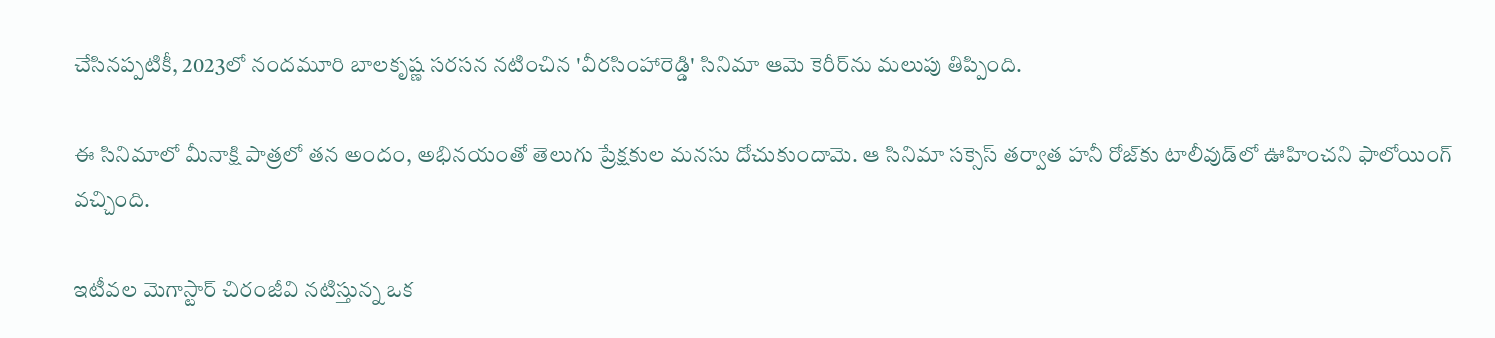చేసినప్పటికీ, 2023లో నందమూరి బాలకృష్ణ సరసన నటించిన 'వీరసింహారెడ్డి' సినిమా ఆమె కెరీర్‌ను మలుపు తిప్పింది.

ఈ సినిమాలో మీనాక్షి పాత్రలో తన అందం, అభినయంతో తెలుగు ప్రేక్షకుల మనసు దోచుకుందామె. ఆ సినిమా సక్సెస్ తర్వాత హనీ రోజ్‌కు టాలీవుడ్‌లో ఊహించని ఫాలోయింగ్ వచ్చింది.

ఇటీవల మెగాస్టార్ చిరంజీవి నటిస్తున్న ఒక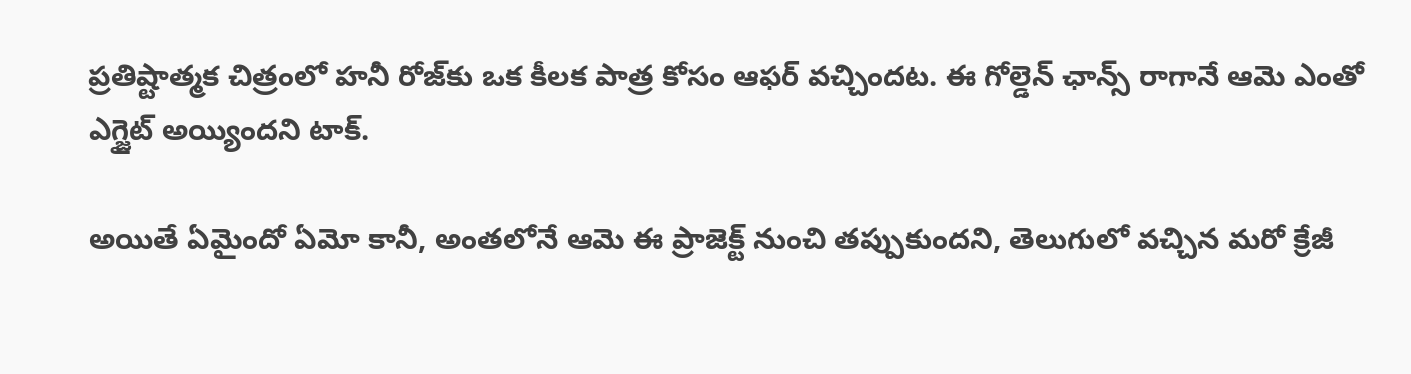ప్రతిష్టాత్మక చిత్రంలో హనీ రోజ్‌కు ఒక కీలక పాత్ర కోసం ఆఫర్ వచ్చిందట. ఈ గోల్డెన్ ఛాన్స్ రాగానే ఆమె ఎంతో ఎగ్జైట్ అయ్యిందని టాక్.

అయితే ఏమైందో ఏమో కానీ, అంతలోనే ఆమె ఈ ప్రాజెక్ట్ నుంచి తప్పుకుందని, తెలుగులో వచ్చిన మరో క్రేజీ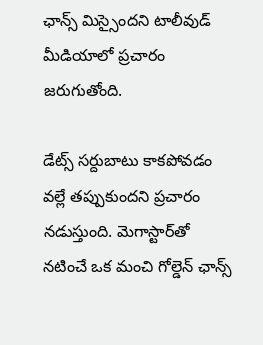ఛాన్స్ మిస్సైందని టాలీవుడ్ మీడియాలో ప్రచారం జరుగుతోంది.

డేట్స్ సర్దుబాటు కాకపోవడం వల్లే తప్పుకుందని ప్రచారం నడుస్తుంది. మెగాస్టార్‌తో నటించే ఒక మంచి గోల్డెన్ ఛాన్స్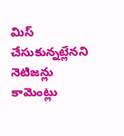మిస్ చేసుకున్నట్లేనని నెటిజన్లు కామెంట్లు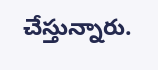చేస్తున్నారు.